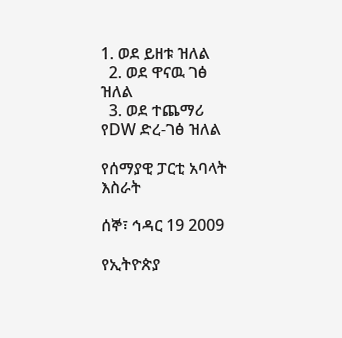1. ወደ ይዘቱ ዝለል
  2. ወደ ዋናዉ ገፅ ዝለል
  3. ወደ ተጨማሪ የDW ድረ-ገፅ ዝለል

የሰማያዊ ፓርቲ አባላት እስራት

ሰኞ፣ ኅዳር 19 2009

የኢትዮጵያ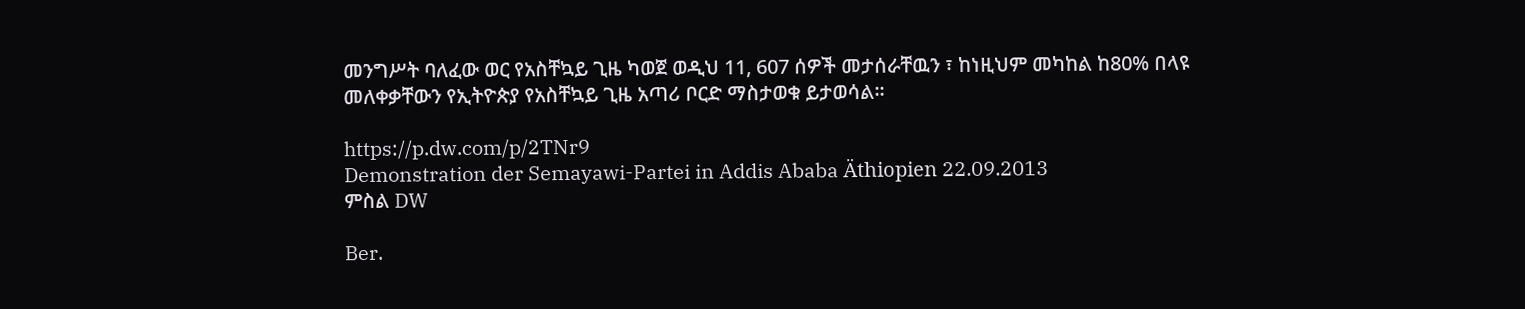መንግሥት ባለፈው ወር የአስቸኳይ ጊዜ ካወጀ ወዲህ 11, 607 ሰዎች መታሰራቸዉን ፣ ከነዚህም መካከል ከ80% በላዩ መለቀቃቸውን የኢትዮጵያ የአስቸኳይ ጊዜ አጣሪ ቦርድ ማስታወቁ ይታወሳል።

https://p.dw.com/p/2TNr9
Demonstration der Semayawi-Partei in Addis Ababa Äthiopien 22.09.2013
ምስል DW

Ber.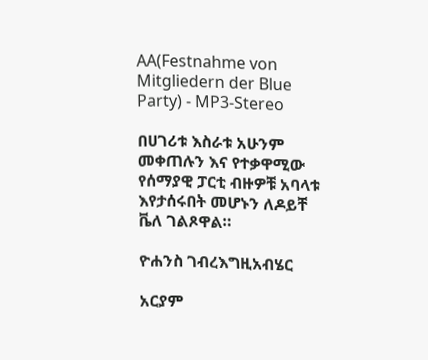AA(Festnahme von Mitgliedern der Blue Party) - MP3-Stereo

በሀገሪቱ እስራቱ አሁንም መቀጠሉን እና የተቃዋሚው የሰማያዊ ፓርቲ ብዙዎቹ አባላቱ እየታሰሩበት መሆኑን ለዶይቸ ቬለ ገልጾዋል።

ዮሐንስ ገብረእግዚአብሄር

አርያም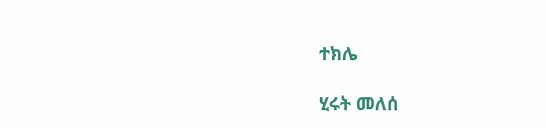ተክሌ

ሂሩት መለሰ